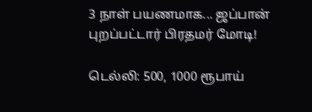3 நாள் பயணமாக... ஜப்பான் புறப்பட்டார் பிரதமர் மோடி!

டெல்லி: 500, 1000 ரூபாய்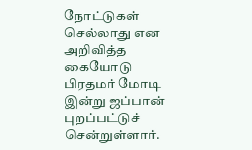நோட்டுகள் செல்லாது என அறிவித்த கையோடு பிரதமர் மோடி இன்று ஜப்பான் புறப்பட்டுச் சென்றுள்ளார்.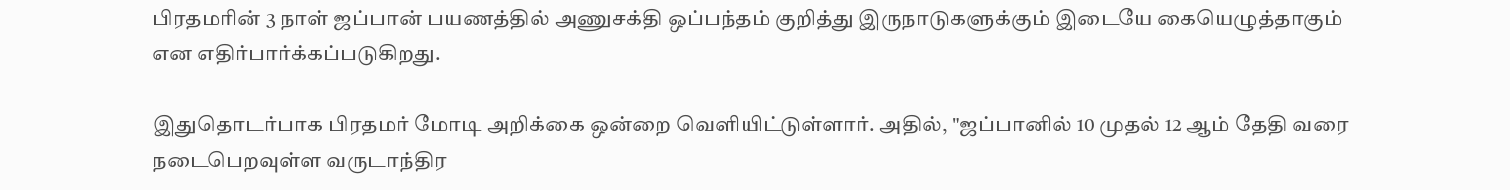பிரதமரின் 3 நாள் ஜப்பான் பயணத்தில் அணுசக்தி ஒப்பந்தம் குறித்து இருநாடுகளுக்கும் இடையே கையெழுத்தாகும் என எதிர்பார்க்கப்படுகிறது.

இதுதொடர்பாக பிரதமர் மோடி அறிக்கை ஒன்றை வெளியிட்டுள்ளார். அதில், "ஜப்பானில் 10 முதல் 12 ஆம் தேதி வரை நடைபெறவுள்ள வருடாந்திர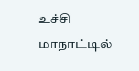உச்சி மாநாட்டில்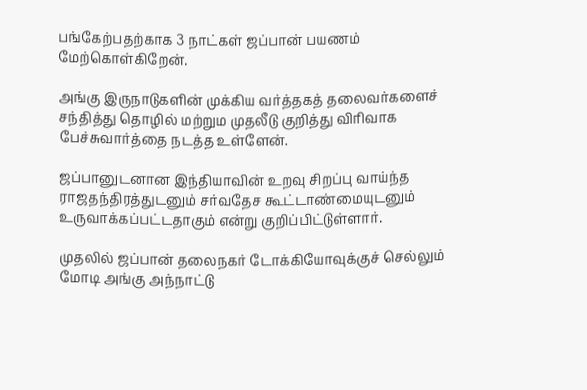பங்கேற்பதற்காக 3 நாட்கள் ஜப்பான் பயணம் மேற்கொள்கிறேன்.

அங்கு இருநாடுகளின் முக்கிய வர்த்தகத் தலைவர்களைச் சந்தித்து தொழில் மற்றும முதலீடு குறித்து விரிவாக பேச்சுவார்த்தை நடத்த உள்ளேன்.

ஜப்பானுடனான இந்தியாவின் உறவு சிறப்பு வாய்ந்த ராஜதந்திரத்துடனும் சர்வதேச கூட்டாண்மையுடனும் உருவாக்கப்பட்டதாகும் என்று குறிப்பிட்டுள்ளார்.

முதலில் ஜப்பான் தலைநகர் டோக்கியோவுக்குச் செல்லும் மோடி அங்கு அந்நாட்டு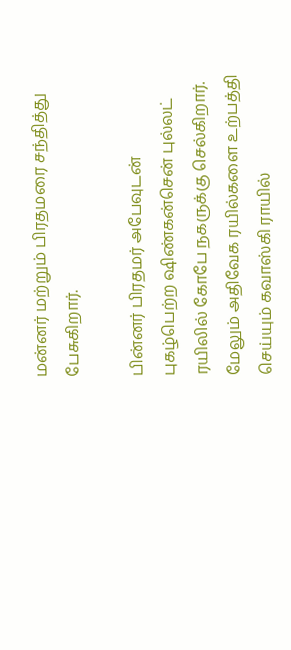மன்னர் மற்றும் பிரதமரை சந்தித்து பேசுகிறார்.

பின்னர் பிரதமர் அபேவுடன் புகழ்பெற்ற ஷிண்கன்சென் புல்லட் ரயிலில் கோபே நகருக்கு செல்கிறார். மேலும் அதிவேக ரயில்களை உற்பத்தி செய்யும் கவாஸ்கி ராயில்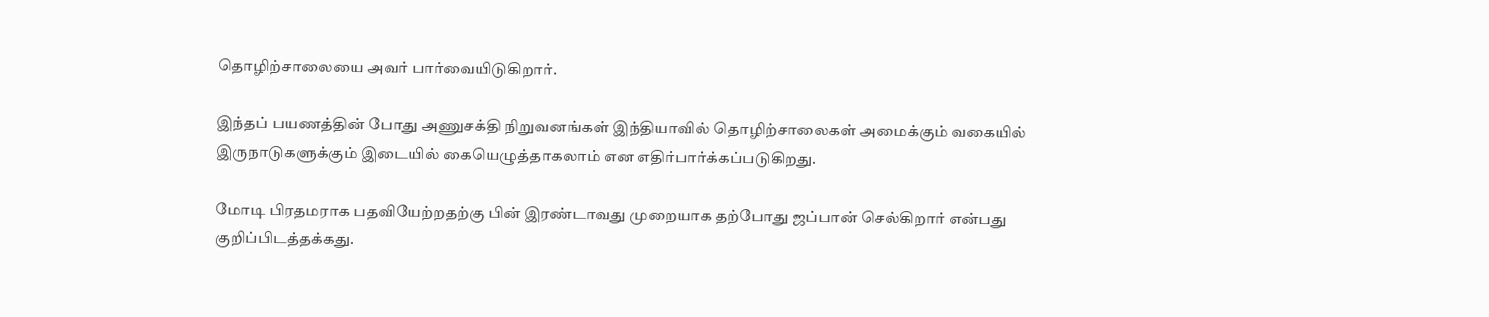தொழிற்சாலையை அவர் பார்வையிடுகிறார்.

இந்தப் பயணத்தின் போது அணுசக்தி நிறுவனங்கள் இந்தியாவில் தொழிற்சாலைகள் அமைக்கும் வகையில் இருநாடுகளுக்கும் இடையில் கையெழுத்தாகலாம் என எதிர்பார்க்கப்படுகிறது.

மோடி பிரதமராக பதவியேற்றதற்கு பின் இரண்டாவது முறையாக தற்போது ஜப்பான் செல்கிறார் என்பது குறிப்பிடத்தக்கது.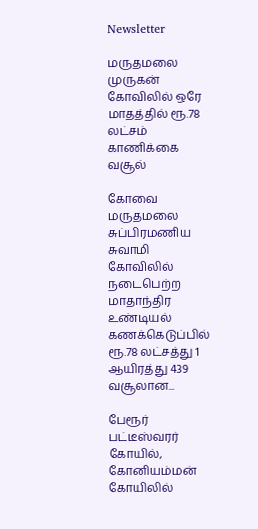Newsletter

மருதமலை முருகன் கோவிலில் ஒரே மாதத்தில் ரூ.78 லட்சம் காணிக்கை வசூல்

கோவை மருதமலை சுப்பிரமணிய சுவாமி கோவிலில் நடைபெற்ற மாதாந்திர உண்டியல் கணக்கெடுப்பில் ரூ.78 லட்சத்து 1 ஆயிரத்து 439 வசூலான...

பேரூர் பட்டீஸ்வரர் கோயில், கோனியம்மன் கோயிலில்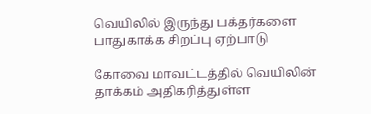வெயிலில் இருந்து பக்தர்களை பாதுகாக்க சிறப்பு ஏற்பாடு

கோவை மாவட்டத்தில் வெயிலின் தாக்கம் அதிகரித்துள்ள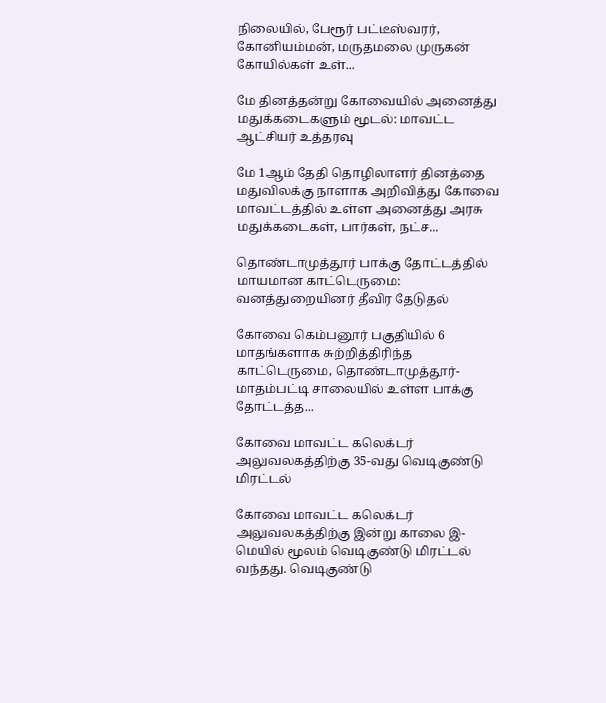நிலையில், பேரூர் பட்டீஸ்வரர், கோனியம்மன், மருதமலை முருகன் கோயில்கள் உள்...

மே தினத்தன்று கோவையில் அனைத்து மதுக்கடைகளும் மூடல்: மாவட்ட ஆட்சியர் உத்தரவு

மே 1ஆம் தேதி தொழிலாளர் தினத்தை மதுவிலக்கு நாளாக அறிவித்து கோவை மாவட்டத்தில் உள்ள அனைத்து அரசு மதுக்கடைகள், பார்கள், நட்ச...

தொண்டாமுத்தூர் பாக்கு தோட்டத்தில் மாயமான காட்டெருமை: வனத்துறையினர் தீவிர தேடுதல்

கோவை கெம்பனூர் பகுதியில் 6 மாதங்களாக சுற்றித்திரிந்த காட்டெருமை, தொண்டாமுத்தூர்-மாதம்பட்டி சாலையில் உள்ள பாக்கு தோட்டத்த...

கோவை மாவட்ட கலெக்டர் அலுவலகத்திற்கு 35-வது வெடிகுண்டு மிரட்டல்

கோவை மாவட்ட கலெக்டர் அலுவலகத்திற்கு இன்று காலை இ-மெயில் மூலம் வெடிகுண்டு மிரட்டல் வந்தது. வெடிகுண்டு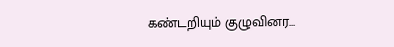கண்டறியும் குழுவினர...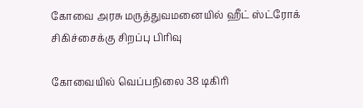கோவை அரசு மருத்துவமனையில் ஹீட் ஸ்ட்ரோக் சிகிச்சைக்கு சிறப்பு பிரிவு

கோவையில் வெப்பநிலை 38 டிகிரி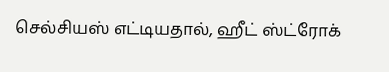செல்சியஸ் எட்டியதால், ஹீட் ஸ்ட்ரோக்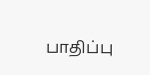பாதிப்பு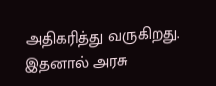அதிகரித்து வருகிறது. இதனால் அரசு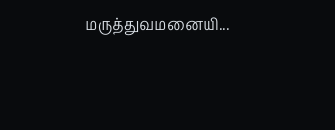மருத்துவமனையி...